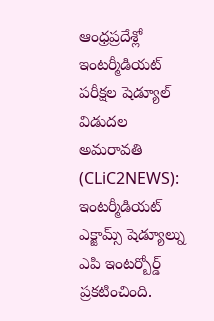ఆంధ్రప్రదేశ్లో ఇంటర్మీడియట్ పరీక్షల షెడ్యూల్ విడుదల
అమరావతి (CLiC2NEWS): ఇంటర్మీడియట్ ఎక్జామ్స్ షెడ్యూల్ను ఎపి ఇంటర్బోర్డ్ ప్రకటించింది.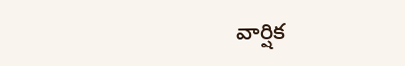వార్షిక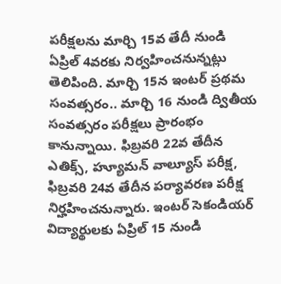పరీక్షలను మార్చి 15వ తేదీ నుండి ఏప్రిల్ 4వరకు నిర్వహించనున్నట్లు తెలిపింది. మార్చి 15న ఇంటర్ ప్రథమ సంవత్సరం.. మార్చి 16 నుండి ద్వితీయ సంవత్సరం పరీక్షలు ప్రారంభం కానున్నాయి. ఫిబ్రవరి 22వ తేదీన ఎతిక్స్, హ్యూమన్ వాల్యూస్ పరీక్ష, ఫిబ్రవరి 24వ తేదీన పర్యావరణ పరీక్ష నిర్హహించనున్నారు. ఇంటర్ సెకండియర్ విద్యార్థులకు ఏప్రిల్ 15 నుండి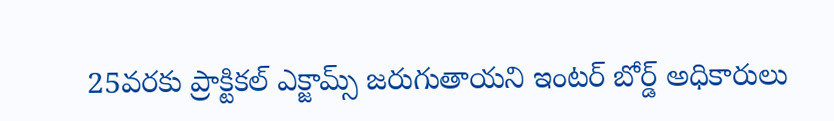25వరకు ప్రాక్టికల్ ఎక్జామ్స్ జరుగుతాయని ఇంటర్ బోర్డ్ అధికారులు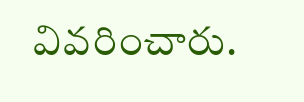వివరించారు.